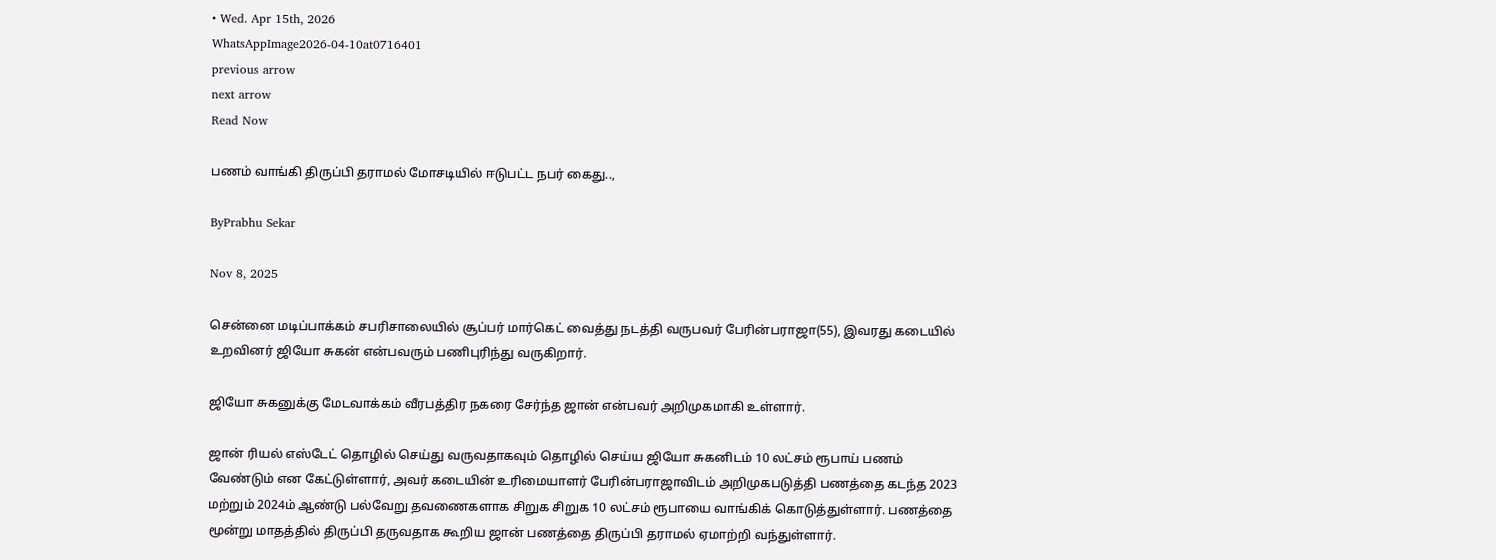• Wed. Apr 15th, 2026
WhatsAppImage2026-04-10at0716401
previous arrow
next arrow
Read Now

பணம் வாங்கி திருப்பி தராமல் மோசடியில் ஈடுபட்ட நபர் கைது..,

ByPrabhu Sekar

Nov 8, 2025

சென்னை மடிப்பாக்கம் சபரிசாலையில் சூப்பர் மார்கெட் வைத்து நடத்தி வருபவர் பேரின்பராஜா(55), இவரது கடையில் உறவினர் ஜியோ சுகன் என்பவரும் பணிபுரிந்து வருகிறார்.

ஜியோ சுகனுக்கு மேடவாக்கம் வீரபத்திர நகரை சேர்ந்த ஜான் என்பவர் அறிமுகமாகி உள்ளார்.

ஜான் ரியல் எஸ்டேட் தொழில் செய்து வருவதாகவும் தொழில் செய்ய ஜியோ சுகனிடம் 10 லட்சம் ரூபாய் பணம் வேண்டும் என கேட்டுள்ளார், அவர் கடையின் உரிமையாளர் பேரின்பராஜாவிடம் அறிமுகபடுத்தி பணத்தை கடந்த 2023 மற்றும் 2024ம் ஆண்டு பல்வேறு தவணைகளாக சிறுக சிறுக 10 லட்சம் ரூபாயை வாங்கிக் கொடுத்துள்ளார். பணத்தை மூன்று மாதத்தில் திருப்பி தருவதாக கூறிய ஜான் பணத்தை திருப்பி தராமல் ஏமாற்றி வந்துள்ளார்.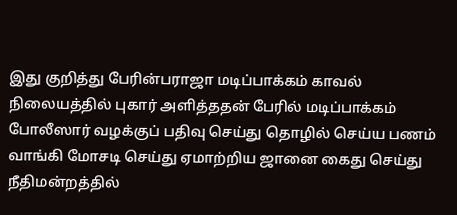இது குறித்து பேரின்பராஜா மடிப்பாக்கம் காவல் நிலையத்தில் புகார் அளித்ததன் பேரில் மடிப்பாக்கம் போலீஸார் வழக்குப் பதிவு செய்து தொழில் செய்ய பணம் வாங்கி மோசடி செய்து ஏமாற்றிய ஜானை கைது செய்து நீதிமன்றத்தில்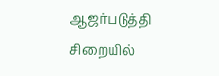ஆஜர்படுத்தி சிறையில்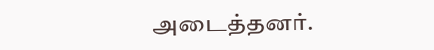அடைத்தனர்.